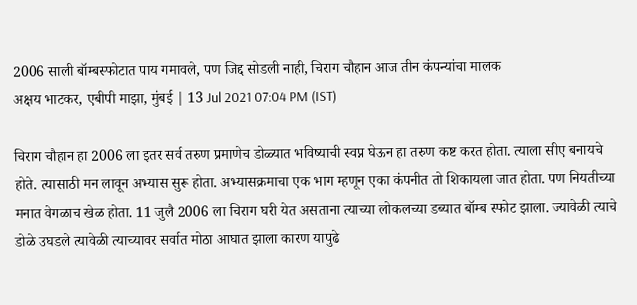2006 साली बॉम्बस्फोटात पाय गमावले, पण जिद्द सोडली नाही, चिराग चौहान आज तीन कंपन्यांचा मालक
अक्षय भाटकर, एबीपी माझा, मुंबई | 13 Jul 2021 07:04 PM (IST)

चिराग चौहान हा 2006 ला इतर सर्व तरुण प्रमाणेच डोळ्यात भविष्याची स्वप्न घेऊन हा तरुण कष्ट करत होता. त्याला सीए बनायचे होते. त्यासाठी मन लावून अभ्यास सुरू होता. अभ्यासक्रमाचा एक भाग म्हणून एका कंपनीत तो शिकायला जात होता. पण नियतीच्या मनात वेगळाच खेळ होता. 11 जुलै 2006 ला चिराग घरी येत असताना त्याच्या लोकलच्या डब्यात बॉम्ब स्फोट झाला. ज्यावेळी त्याचे डोळे उघडले त्यावेळी त्याच्यावर सर्वात मोठा आघात झाला कारण यापुढे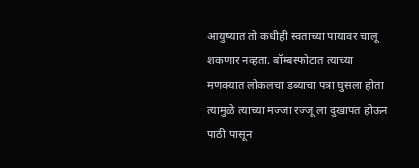आयुष्यात तो कधीही स्वताच्या पायावर चालू शकणार नव्हता. बॉम्बस्फोटात त्याच्या मणक्यात लोकलचा डब्याचा पत्रा घुसला होता त्यामुळे त्याच्या मज्जा रज्जू ला दुखापत होऊन पाठी पासून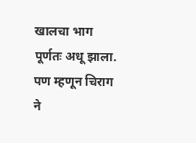खालचा भाग पूर्णतः अधू झाला. पण म्हणून चिराग ने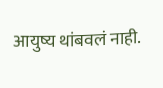आयुष्य थांबवलं नाही.